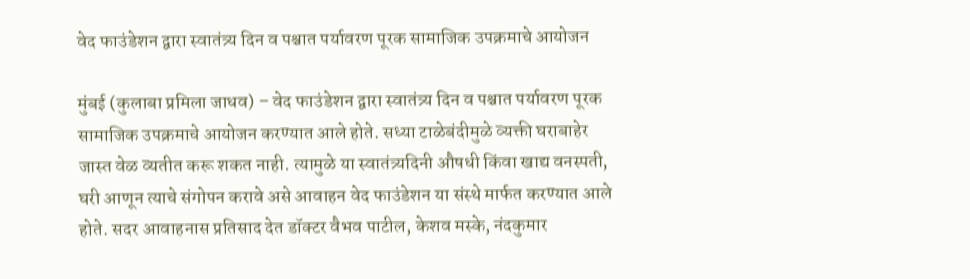वेद फाउंडेशन द्वारा स्वातंत्र्य दिन व पश्चात पर्यावरण पूरक सामाजिक उपक्रमाचे आयोजन

मुंबई (कुलाबा प्रमिला जाधव) – वेद फाउंडेशन द्वारा स्वातंत्र्य दिन व पश्चात पर्यावरण पूरक सामाजिक उपक्रमाचे आयोजन करण्यात आले होते. सध्या टाळेबंदीमुळे व्यक्ती घराबाहेर जास्त वेळ व्यतीत करू शकत नाही. त्यामुळे या स्वातंत्र्यदिनी औषधी किंवा खाद्य वनस्पती, घरी आणून त्याचे संगोपन करावे असे आवाहन वेद फाउंडेशन या संस्थे मार्फत करण्यात आले होते. सदर आवाहनास प्रतिसाद देत डॉक्टर वैभव पाटील, केशव मस्के, नंदकुमार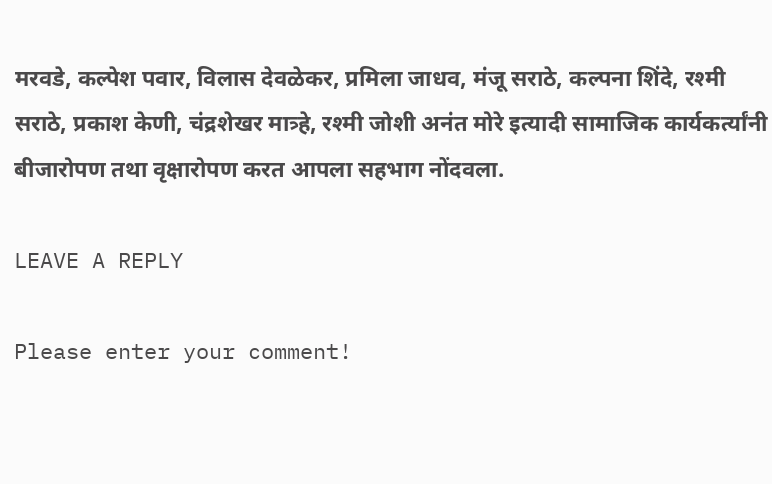मरवडे, कल्पेश पवार, विलास देवळेकर, प्रमिला जाधव, मंजू सराठे, कल्पना शिंदे, रश्मी सराठे, प्रकाश केणी, चंद्रशेखर मात्र्हे, रश्मी जोशी अनंत मोरे इत्यादी सामाजिक कार्यकर्त्यांनी बीजारोपण तथा वृक्षारोपण करत आपला सहभाग नोंदवला.

LEAVE A REPLY

Please enter your comment!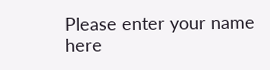Please enter your name here